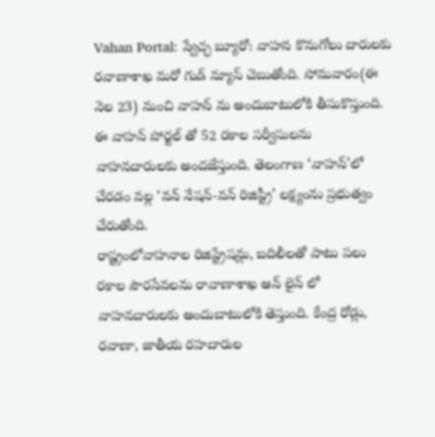Vahan Portal: స్వేచ్ఛ బ్యూరో: వాహన కొనుగోలు దారులకు రవాణాశాఖ మరో గుడ్ న్యూస్ చెబుతోంది. సోమవారం(ఈ నెల 23) నుంచి వాహన్ ను అందుబాటులోకి తీసుకొస్తుంది. ఈ వాహన్ పోర్టల్ తో 52 రకాల సర్వీసులను వాహనదారులకు అందజేస్తుంది. తెలంగాణ ‘వాహన్’లో చేరడం వల్ల ‘వన్ నేషన్-వన్ రిజిస్ట్రీ’ లక్ష్యంను ప్రభుత్వం చేరుతోంది.
రాష్ట్రంలోవాహనాల రిజిస్ట్రేషన్లు, బదిలీలతో పాటు పలు రకాల పౌరసేవలను రావాణాశాఖ ఆన్ లైన్ లో వాహనదారులకు అందుబాటులోకి తెస్తుంది. కేంద్ర రోడ్లు, రవాణా, జాతీయ రహదారుల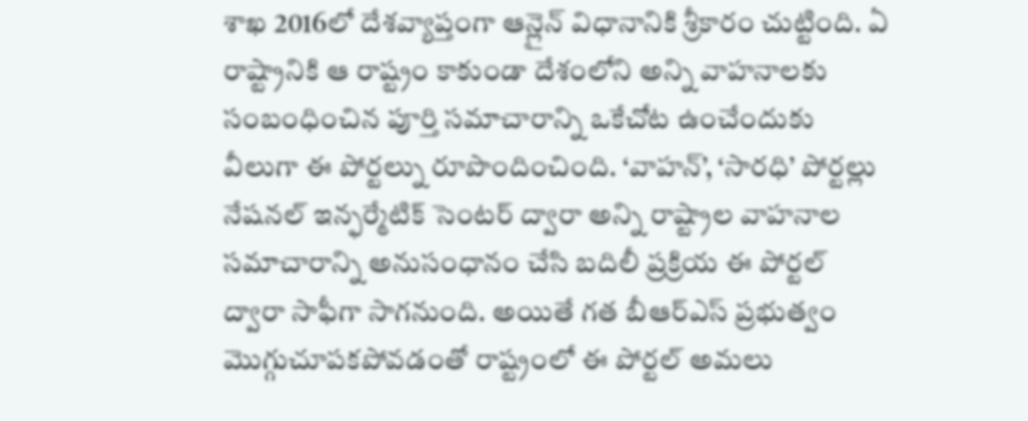శాఖ 2016లో దేశవ్యాప్తంగా ఆన్లైన్ విధానానికి శ్రీకారం చుట్టింది. ఏ రాష్ట్రానికి ఆ రాష్ట్రం కాకుండా దేశంలోని అన్ని వాహనాలకు సంబంధించిన పూర్తి సమాచారాన్ని ఒకేచోట ఉంచేందుకు వీలుగా ఈ పోర్టల్ను రూపొందించింది. ‘వాహన్’, ‘సారధి’ పోర్టల్లు నేషనల్ ఇన్ఫర్మేటిక్ సెంటర్ ద్వారా అన్ని రాష్ట్రాల వాహనాల సమాచారాన్ని అనుసంధానం చేసి బదిలీ ప్రక్రియ ఈ పోర్టల్ ద్వారా సాఫీగా సాగనుంది. అయితే గత బీఆర్ఎస్ ప్రభుత్వం మొగ్గుచూపకపోవడంతో రాష్ట్రంలో ఈ పోర్టల్ అమలు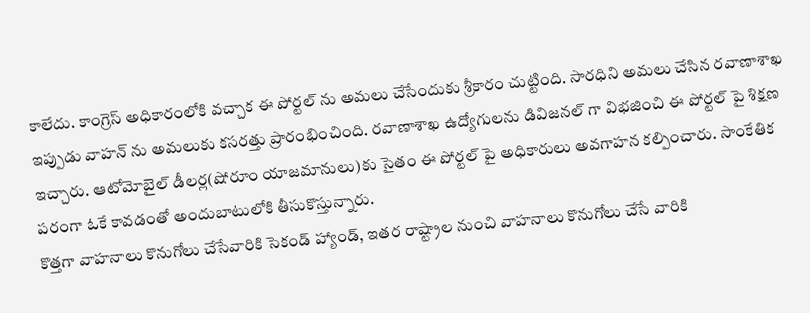కాలేదు. కాంగ్రెస్ అధికారంలోకి వచ్చాక ఈ పోర్టల్ ను అమలు చేసేందుకు శ్రీకారం చుట్టింది. సారధిని అమలు చేసిన రవాణాశాఖ ఇప్పుడు వాహన్ ను అమలుకు కసరత్తు ప్రారంభించింది. రవాణాశాఖ ఉద్యోగులను డివిజనల్ గా విభజించి ఈ పోర్టల్ పై శిక్షణ ఇచ్చారు. ఆటోమోబైల్ డీలర్ల(షోరూం యాజమానులు)కు సైతం ఈ పోర్టల్ పై అధికారులు అవగాహన కల్పించారు. సాంకేతిక పరంగా ఓకే కావడంతో అందుబాటులోకి తీసుకొస్తున్నారు.
కొత్తగా వాహనాలు కొనుగోలు చేసేవారికి సెకండ్ హ్యాండ్, ఇతర రాష్ట్రాల నుంచి వాహనాలు కొనుగోలు చేసే వారికి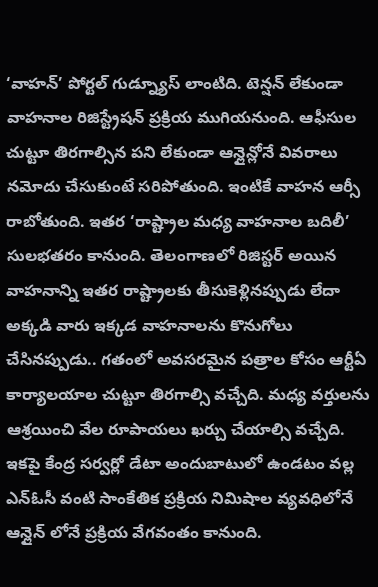‘వాహన్’ పోర్టల్ గుడ్న్యూస్ లాంటిది. టెన్షన్ లేకుండా వాహనాల రిజిస్ట్రేషన్ ప్రక్రియ ముగియనుంది. ఆఫీసుల చుట్టూ తిరగాల్సిన పని లేకుండా ఆన్లైన్లోనే వివరాలు నమోదు చేసుకుంటే సరిపోతుంది. ఇంటికే వాహన ఆర్సీ రాబోతుంది. ఇతర ‘రాష్ట్రాల మధ్య వాహనాల బదిలీ’ సులభతరం కానుంది. తెలంగాణలో రిజిస్టర్ అయిన వాహనాన్ని ఇతర రాష్ట్రాలకు తీసుకెళ్లినప్పుడు లేదా అక్కడి వారు ఇక్కడ వాహనాలను కొనుగోలు చేసినప్పుడు.. గతంలో అవసరమైన పత్రాల కోసం ఆర్టీఏ కార్యాలయాల చుట్టూ తిరగాల్సి వచ్చేది. మధ్య వర్తులను ఆశ్రయించి వేల రూపాయలు ఖర్చు చేయాల్సి వచ్చేది. ఇకపై కేంద్ర సర్వర్లో డేటా అందుబాటులో ఉండటం వల్ల ఎన్ఓసీ వంటి సాంకేతిక ప్రక్రియ నిమిషాల వ్యవధిలోనే ఆన్లైన్ లోనే ప్రక్రియ వేగవంతం కానుంది.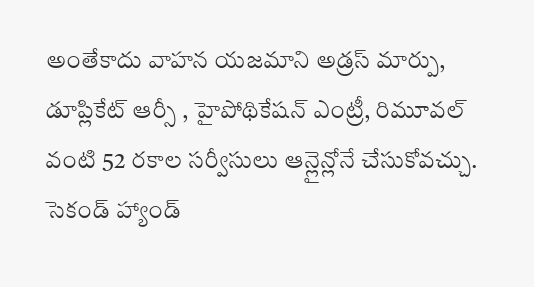అంతేకాదు వాహన యజమాని అడ్రస్ మార్పు, డూప్లికేట్ ఆర్సీ , హైపోథికేషన్ ఎంట్రీ, రిమూవల్ వంటి 52 రకాల సర్వీసులు ఆన్లైన్లోనే చేసుకోవచ్చు. సెకండ్ హ్యాండ్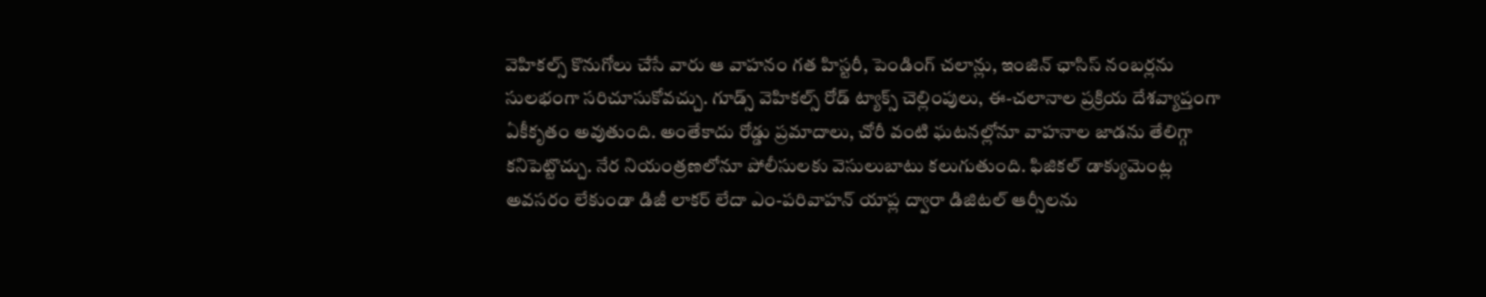వెహికల్స్ కొనుగోలు చేసే వారు ఆ వాహనం గత హిస్టరీ, పెండింగ్ చలాన్లు, ఇంజిన్ ఛాసిస్ నంబర్లను సులభంగా సరిచూసుకోవచ్చు. గూడ్స్ వెహికల్స్ రోడ్ ట్యాక్స్ చెల్లింపులు, ఈ-చలానాల ప్రక్రియ దేశవ్యాప్తంగా ఏకీకృతం అవుతుంది. అంతేకాదు రోడ్డు ప్రమాదాలు, చోరీ వంటి ఘటనల్లోనూ వాహనాల జాడను తేలిగ్గా కనిపెట్టొచ్చు. నేర నియంత్రణలోనూ పోలీసులకు వెసులుబాటు కలుగుతుంది. ఫిజికల్ డాక్యుమెంట్ల అవసరం లేకుండా డిజీ లాకర్ లేదా ఎం-పరివాహన్ యాప్ల ద్వారా డిజిటల్ ఆర్సీలను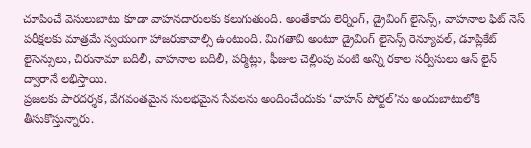చూపించే వెసులుబాటు కూడా వాహనదారులకు కలుగుతుంది. అంతేకాదు లెర్నింగ్, డ్రైవింగ్ లైసెన్స్, వాహనాల ఫిట్ నెస్ పరీక్షలకు మాత్రమే స్వయంగా హాజరుకావాల్సి ఉంటుంది. మిగతావి అంటూ డ్రైవింగ్ లైసెన్స్ రెన్యూవల్, డూప్లికేట్ లైసెన్సులు, చిరునామా బదిలీ, వాహనాల బదిలీ, పర్మిట్లు, ఫీజుల చెల్లింపు వంటి అన్ని రకాల సర్వీసులు ఆన్ లైన్ ద్వారానే లభిస్తాయి.
ప్రజలకు పారదర్శక, వేగవంతమైన సులభమైన సేవలను అందించేందుకు ‘వాహన్ పోర్టల్’ను అందుబాటులోకి తీసుకొస్తున్నారు.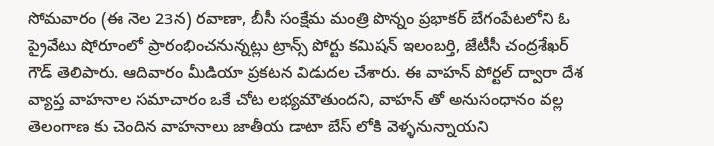సోమవారం (ఈ నెల 23న) రవాణా, బీసీ సంక్షేమ మంత్రి పొన్నం ప్రభాకర్ బేగంపేటలోని ఓ ప్రైవేటు షోరూంలో ప్రారంభించనున్నట్లు ట్రాన్స్ పోర్టు కమిషన్ ఇలంబర్తి, జేటీసీ చంద్రశేఖర్ గౌడ్ తెలిపారు. ఆదివారం మీడియా ప్రకటన విడుదల చేశారు. ఈ వాహన్ పోర్టల్ ద్వారా దేశ వ్యాప్త వాహనాల సమాచారం ఒకే చోట లభ్యమౌతుందని, వాహన్ తో అనుసంధానం వల్ల తెలంగాణ కు చెందిన వాహనాలు జాతీయ డాటా బేస్ లోకి వెళ్ళనున్నాయని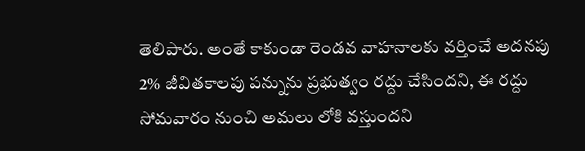తెలిపారు. అంతే కాకుండా రెండవ వాహనాలకు వర్తించే అదనపు 2% జీవితకాలపు పన్నును ప్రభుత్వం రద్దు చేసిందని, ఈ రద్దు సోమవారం నుంచి అమలు లోకి వస్తుందని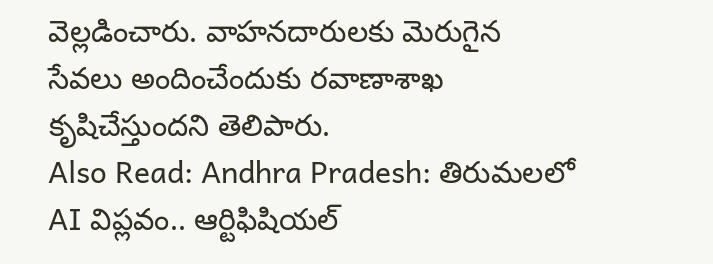వెల్లడించారు. వాహనదారులకు మెరుగైన సేవలు అందించేందుకు రవాణాశాఖ కృషిచేస్తుందని తెలిపారు.
Also Read: Andhra Pradesh: తిరుమలలో AI విప్లవం.. ఆర్టిఫిషియల్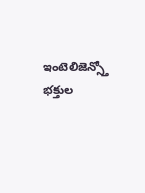ఇంటెలిజెన్స్తో భక్తుల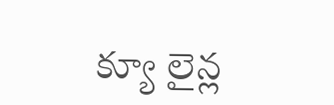క్యూ లైన్ల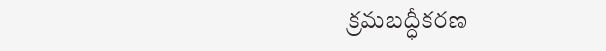క్రమబద్ధీకరణ